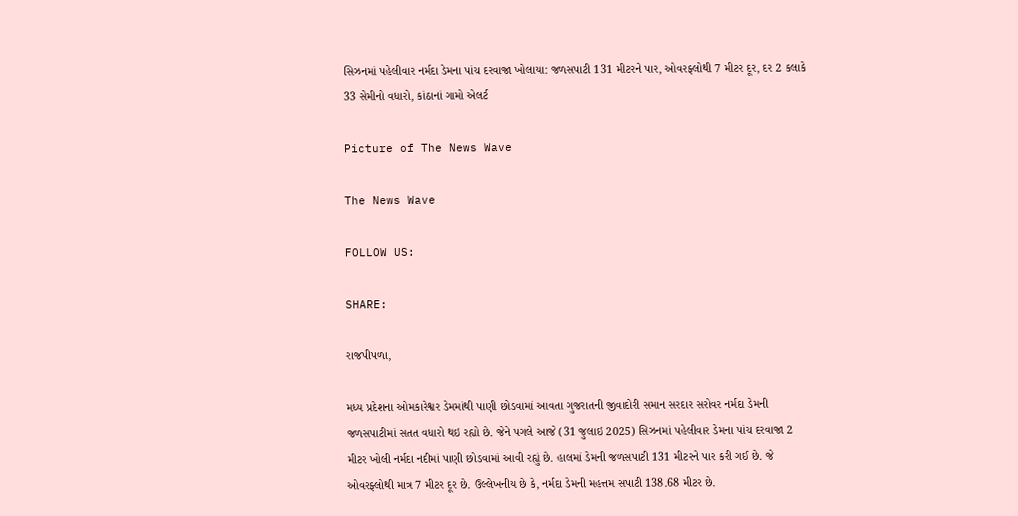સિઝનમાં પહેલીવાર નર્મદા ડેમના પાંચ દરવાજા ખોલાયા: જળસપાટી 131 મીટરને પાર, ઓવરફ્લોથી 7 મીટર દૂર, દર 2 કલાકે 33 સેમીનો વધારો, કાંઠાનાં ગામો એલર્ટ

Picture of The News Wave

The News Wave

FOLLOW US:

SHARE:

રાજપીપળા,

મધ્ય પ્રદેશના ઓમકારેશ્વર ડેમમાંથી પાણી છોડવામાં આવતા ગુજરાતની જીવાદોરી સમાન સરદાર સરોવર નર્મદા ડેમની જળસપાટીમાં સતત વધારો થઇ રહ્યો છે. જેને પગલે આજે (31 જુલાઇ 2025) સિઝનમાં પહેલીવાર ડેમના પાંચ દરવાજા 2 મીટર ખોલી નર્મદા નદીમાં પાણી છોડવામાં આવી રહ્યું છે. હાલમાં ડેમની જળસપાટી 131 મીટરને પાર કરી ગઈ છે. જે ઓવરફ્લોથી માત્ર 7 મીટર દૂર છે. ઉલ્લેખનીય છે કે, નર્મદા ડેમની મહત્તમ સપાટી 138.68 મીટર છે.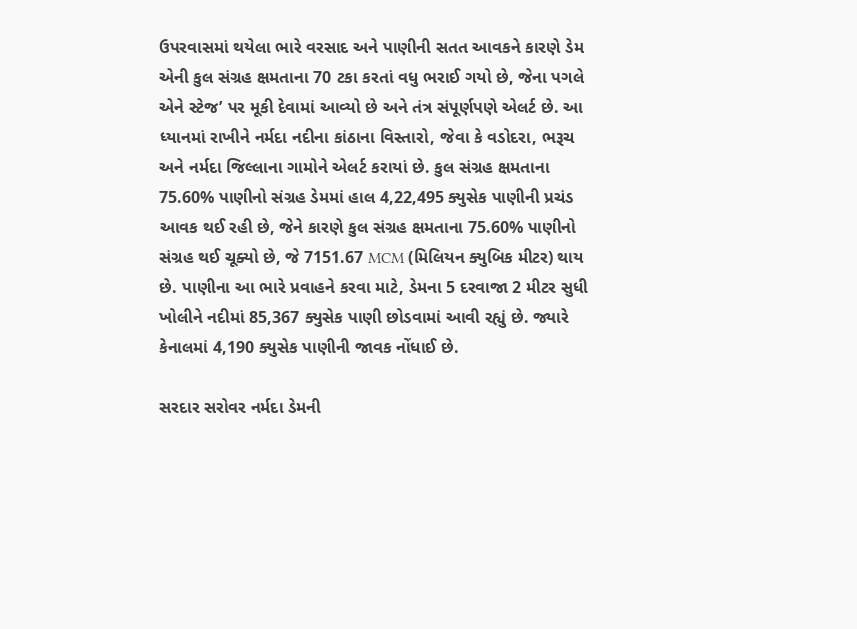ઉપરવાસમાં થયેલા ભારે વરસાદ અને પાણીની સતત આવકને કારણે ડેમ એની કુલ સંગ્રહ ક્ષમતાના 70 ટકા કરતાં વધુ ભરાઈ ગયો છે, જેના પગલે એને સ્ટેજ’ પર મૂકી દેવામાં આવ્યો છે અને તંત્ર સંપૂર્ણપણે એલર્ટ છે. આ ધ્યાનમાં રાખીને નર્મદા નદીના કાંઠાના વિસ્તારો, જેવા કે વડોદરા, ભરૂચ અને નર્મદા જિલ્લાના ગામોને એલર્ટ કરાયાં છે. કુલ સંગ્રહ ક્ષમતાના 75.60% પાણીનો સંગ્રહ ડેમમાં હાલ 4,22,495 ક્યુસેક પાણીની પ્રચંડ આવક થઈ રહી છે, જેને કારણે કુલ સંગ્રહ ક્ષમતાના 75.60% પાણીનો સંગ્રહ થઈ ચૂક્યો છે, જે 7151.67 MCM (મિલિયન ક્યુબિક મીટર) થાય છે. પાણીના આ ભારે પ્રવાહને કરવા માટે, ડેમના 5 દરવાજા 2 મીટર સુધી ખોલીને નદીમાં 85,367 ક્યુસેક પાણી છોડવામાં આવી રહ્યું છે. જ્યારે કેનાલમાં 4,190 ક્યુસેક પાણીની જાવક નોંધાઈ છે.

સરદાર સરોવર નર્મદા ડેમની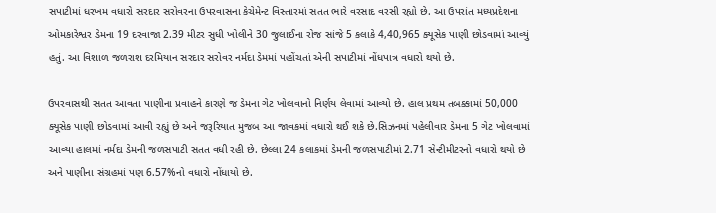સપાટીમાં ધરખમ વધારો સરદાર સરોવરના ઉપરવાસના કેચેમેન્ટ વિસ્તારમાં સતત ભારે વરસાદ વરસી રહ્યો છે. આ ઉપરાંત મધ્યપ્રદેશના ઓમકારેશ્વર ડેમના 19 દરવાજા 2.39 મીટર સુધી ખોલીને 30 જુલાઈના રોજ સાંજે 5 કલાકે 4,40,965 ક્યૂસેક પાણી છોડવામાં આવ્યું હતું. આ વિશાળ જળરાશ દરમિયાન સરદાર સરોવર નર્મદા ડેમમાં પહોંચતાં એની સપાટીમાં નોંધપાત્ર વધારો થયો છે.

ઉપરવાસથી સતત આવતા પાણીના પ્રવાહને કારણે જ ડેમના ગેટ ખોલવાનો નિર્ણય લેવામાં આવ્યો છે. હાલ પ્રથમ તબક્કામાં 50,000 ક્યૂસેક પાણી છોડવામાં આવી રહ્યું છે અને જરૂરિયાત મુજબ આ જાવકમાં વધારો થઈ શકે છે.સિઝનમાં પહેલીવાર ડેમના 5 ગેટ ખોલવામાં આવ્યા હાલમાં નર્મદા ડેમની જળસપાટી સતત વધી રહી છે. છેલ્લા 24 કલાકમાં ડેમની જળસપાટીમાં 2.71 સેન્ટીમીટરનો વધારો થયો છે અને પાણીના સંગ્રહમાં પણ 6.57%નો વધારો નોંધાયો છે.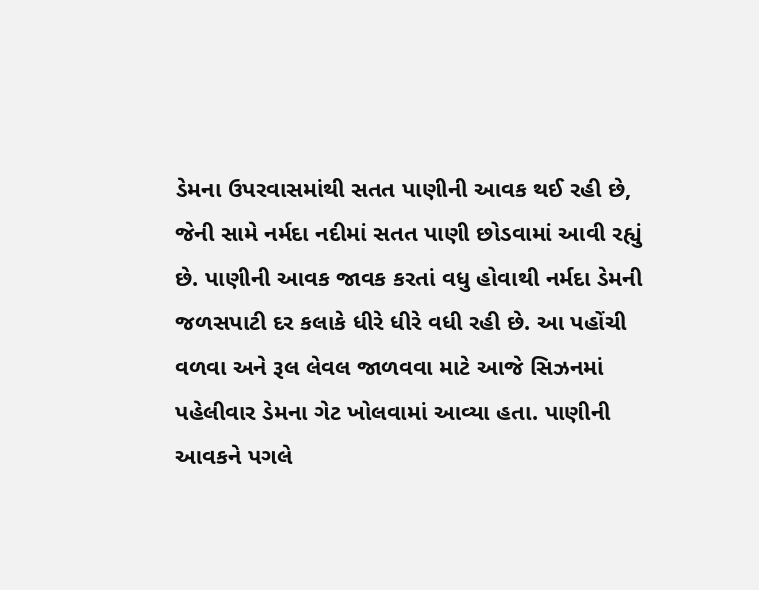ડેમના ઉપરવાસમાંથી સતત પાણીની આવક થઈ રહી છે, જેની સામે નર્મદા નદીમાં સતત પાણી છોડવામાં આવી રહ્યું છે. પાણીની આવક જાવક કરતાં વધુ હોવાથી નર્મદા ડેમની જળસપાટી દર કલાકે ધીરે ધીરે વધી રહી છે. આ પહોંચી વળવા અને રૂલ લેવલ જાળવવા માટે આજે સિઝનમાં પહેલીવાર ડેમના ગેટ ખોલવામાં આવ્યા હતા. પાણીની આવકને પગલે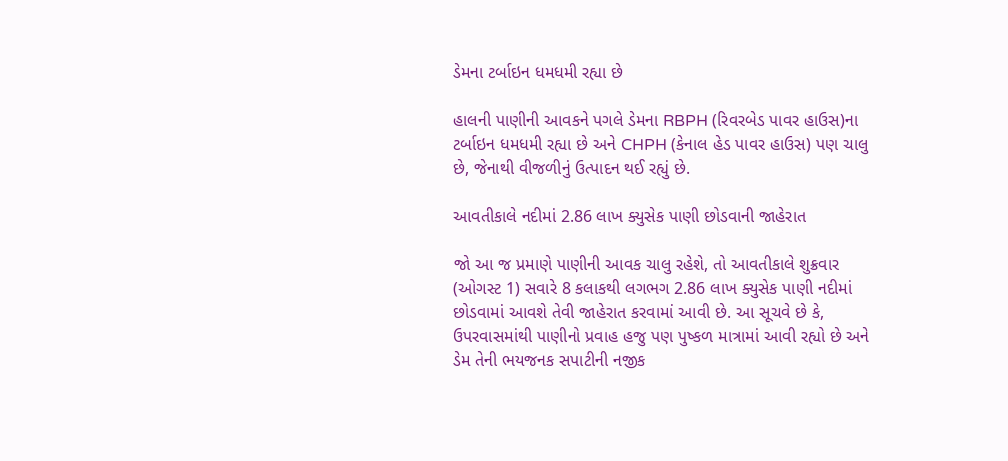ડેમના ટર્બાઇન ધમધમી રહ્યા છે

હાલની પાણીની આવકને પગલે ડેમના RBPH (રિવરબેડ પાવર હાઉસ)ના ટર્બાઇન ધમધમી રહ્યા છે અને CHPH (કેનાલ હેડ પાવર હાઉસ) પણ ચાલુ છે, જેનાથી વીજળીનું ઉત્પાદન થઈ રહ્યું છે.

આવતીકાલે નદીમાં 2.86 લાખ ક્યુસેક પાણી છોડવાની જાહેરાત

જો આ જ પ્રમાણે પાણીની આવક ચાલુ રહેશે, તો આવતીકાલે શુક્રવાર (ઓગસ્ટ 1) સવારે 8 કલાકથી લગભગ 2.86 લાખ ક્યુસેક પાણી નદીમાં છોડવામાં આવશે તેવી જાહેરાત કરવામાં આવી છે. આ સૂચવે છે કે, ઉપરવાસમાંથી પાણીનો પ્રવાહ હજુ પણ પુષ્કળ માત્રામાં આવી રહ્યો છે અને ડેમ તેની ભયજનક સપાટીની નજીક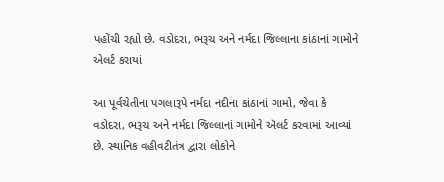પહોંચી રહ્યો છે. વડોદરા, ભરૂચ અને નર્મદા જિલ્લાના કાંઠાનાં ગામોને એલર્ટ કરાયાં

આ પૂર્વચેતીના પગલારૂપે નર્મદા નદીના કાંઠાનાં ગામો, જેવા કે વડોદરા, ભરૂચ અને નર્મદા જિલ્લાનાં ગામોને ઍલર્ટ કરવામાં આવ્યાં છે. સ્થાનિક વહીવટીતંત્ર દ્વારા લોકોને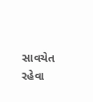સાવચેત રહેવા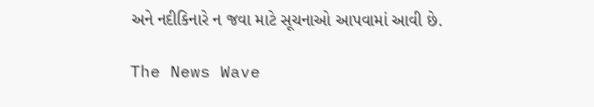અને નદીકિનારે ન જવા માટે સૂચનાઓ આપવામાં આવી છે.

The News Wave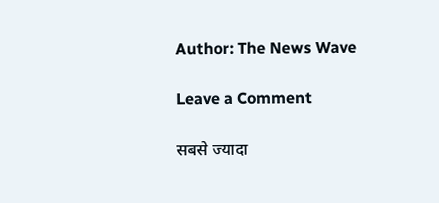Author: The News Wave

Leave a Comment

सबसे ज्यादा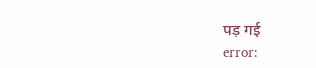पड़ गई
error: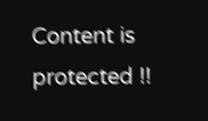Content is protected !!